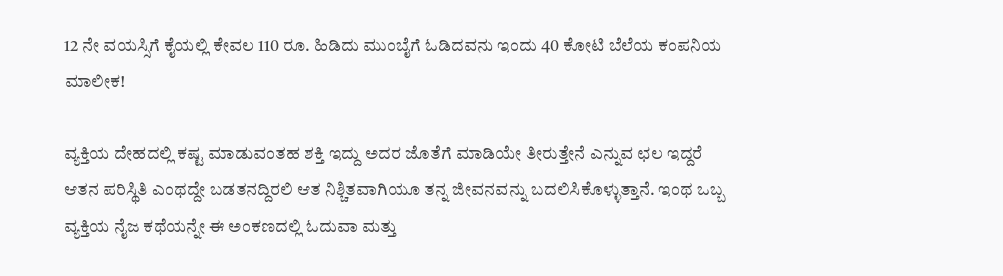12 ನೇ ವಯಸ್ಸಿಗೆ ಕೈಯಲ್ಲಿ ಕೇವಲ 110 ರೂ. ಹಿಡಿದು ಮುಂಬೈಗೆ ಓಡಿದವನು ಇಂದು 40 ಕೋಟಿ ಬೆಲೆಯ ಕಂಪನಿಯ ಮಾಲೀಕ!

ವ್ಯಕ್ತಿಯ ದೇಹದಲ್ಲಿ ಕಷ್ಟ ಮಾಡುವಂತಹ ಶಕ್ತಿ ಇದ್ದು ಅದರ ಜೊತೆಗೆ ಮಾಡಿಯೇ ತೀರುತ್ತೇನೆ ಎನ್ನುವ ಛಲ ಇದ್ದರೆ ಆತನ ಪರಿಸ್ಥಿತಿ ಎಂಥದ್ದೇ ಬಡತನದ್ದಿರಲಿ ಆತ ನಿಶ್ಚಿತವಾಗಿಯೂ ತನ್ನ ಜೀವನವನ್ನು ಬದಲಿಸಿಕೊಳ್ಳುತ್ತಾನೆ. ಇಂಥ ಒಬ್ಬ ವ್ಯಕ್ತಿಯ ನೈಜ ಕಥೆಯನ್ನೇ ಈ ಅಂಕಣದಲ್ಲಿ ಓದುವಾ ಮತ್ತು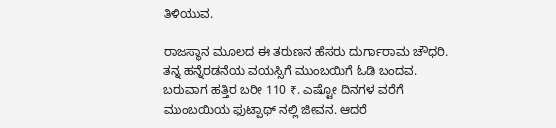ತಿಳಿಯುವ.

ರಾಜಸ್ಥಾನ ಮೂಲದ ಈ ತರುಣನ ಹೆಸರು ದುರ್ಗಾರಾಮ ಚೌಧರಿ. ತನ್ನ ಹನ್ನೆರಡನೆಯ ವಯಸ್ಸಿಗೆ ಮುಂಬಯಿಗೆ ಓಡಿ ಬಂದವ. ಬರುವಾಗ ಹತ್ತಿರ ಬರೀ 110 ₹. ಎಷ್ಟೋ ದಿನಗಳ ವರೆಗೆ ಮುಂಬಯಿಯ ಫುಟ್ಪಾಥ್ ನಲ್ಲಿ ಜೀವನ. ಆದರೆ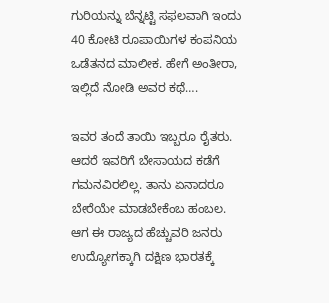ಗುರಿಯನ್ನು ಬೆನ್ನಟ್ಟಿ ಸಫಲವಾಗಿ ಇಂದು 40 ಕೋಟಿ ರೂಪಾಯಿಗಳ ಕಂಪನಿಯ ಒಡೆತನದ ಮಾಲೀಕ. ಹೇಗೆ ಅಂತೀರಾ, ಇಲ್ಲಿದೆ ನೋಡಿ ಅವರ ಕಥೆ….

ಇವರ ತಂದೆ ತಾಯಿ ಇಬ್ಬರೂ ರೈತರು. ಆದರೆ ಇವರಿಗೆ ಬೇಸಾಯದ ಕಡೆಗೆ ಗಮನವಿರಲಿಲ್ಲ. ತಾನು ಏನಾದರೂ ಬೇರೆಯೇ ಮಾಡಬೇಕೆಂಬ ಹಂಬಲ. ಆಗ ಈ ರಾಜ್ಯದ ಹೆಚ್ಚುವರಿ ಜನರು ಉದ್ಯೋಗಕ್ಕಾಗಿ ದಕ್ಷಿಣ ಭಾರತಕ್ಕೆ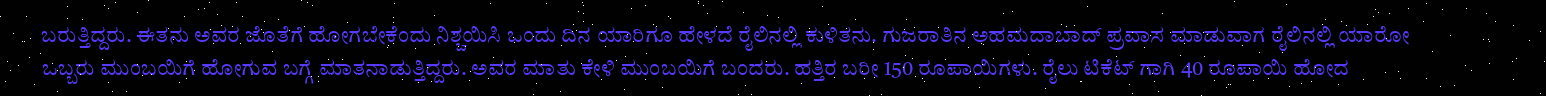ಬರುತ್ತಿದ್ದರು. ಈತನು ಅವರ ಜೊತೆಗೆ ಹೋಗಬೇಕೆಂದು ನಿಶ್ಚಯಿಸಿ ಒಂದು ದಿನ ಯಾರಿಗೂ ಹೇಳದೆ ರೈಲಿನಲ್ಲಿ ಕುಳಿತನು. ಗುಜರಾತಿನ ಅಹಮದಾಬಾದ್ ಪ್ರವಾಸ ಮಾಡುವಾಗ ರೈಲಿನಲ್ಲಿ ಯಾರೋ ಒಬ್ಬರು ಮುಂಬಯಿಗೆ ಹೋಗುವ ಬಗ್ಗೆ ಮಾತನಾಡುತ್ತಿದ್ದರು. ಅವರ ಮಾತು ಕೇಳಿ ಮುಂಬಯಿಗೆ ಬಂದರು. ಹತ್ತಿರ ಬರೀ 150 ರೂಪಾಯಿಗಳು. ರೈಲು ಟಿಕೆಟ್ ಗಾಗಿ 40 ರೂಪಾಯಿ ಹೋದ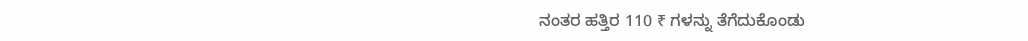ನಂತರ ಹತ್ತಿರ 110 ₹ ಗಳನ್ನು ತೆಗೆದುಕೊಂಡು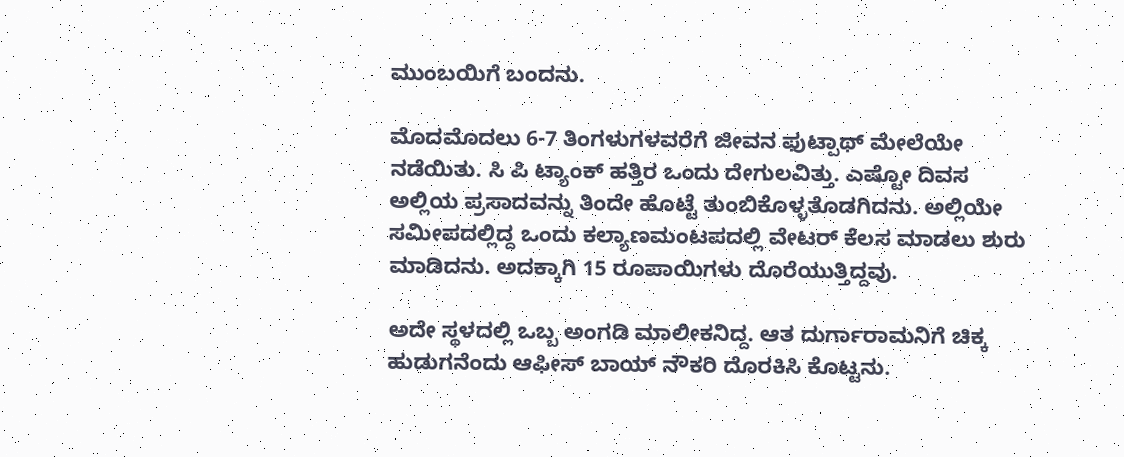ಮುಂಬಯಿಗೆ ಬಂದನು.

ಮೊದಮೊದಲು 6-7 ತಿಂಗಳುಗಳವರೆಗೆ ಜೀವನ ಫುಟ್ಪಾಥ್ ಮೇಲೆಯೇ ನಡೆಯಿತು. ಸಿ ಪಿ ಟ್ಯಾಂಕ್ ಹತ್ತಿರ ಒಂದು ದೇಗುಲವಿತ್ತು. ಎಷ್ಟೋ ದಿವಸ ಅಲ್ಲಿಯ ಪ್ರಸಾದವನ್ನು ತಿಂದೇ ಹೊಟ್ಟೆ ತುಂಬಿಕೊಳ್ಳತೊಡಗಿದನು. ಅಲ್ಲಿಯೇ ಸಮೀಪದಲ್ಲಿದ್ದ ಒಂದು ಕಲ್ಯಾಣಮಂಟಪದಲ್ಲಿ ವೇಟರ್ ಕೆಲಸ ಮಾಡಲು ಶುರು ಮಾಡಿದನು. ಅದಕ್ಕಾಗಿ 15 ರೂಪಾಯಿಗಳು ದೊರೆಯುತ್ತಿದ್ದವು.

ಅದೇ ಸ್ಥಳದಲ್ಲಿ ಒಬ್ಬ ಅಂಗಡಿ ಮಾಲೀಕನಿದ್ದ. ಆತ ದುರ್ಗಾರಾಮನಿಗೆ ಚಿಕ್ಕ ಹುಡುಗನೆಂದು ಆಫೀಸ್ ಬಾಯ್ ನೌಕರಿ ದೊರಕಿಸಿ ಕೊಟ್ಟನು.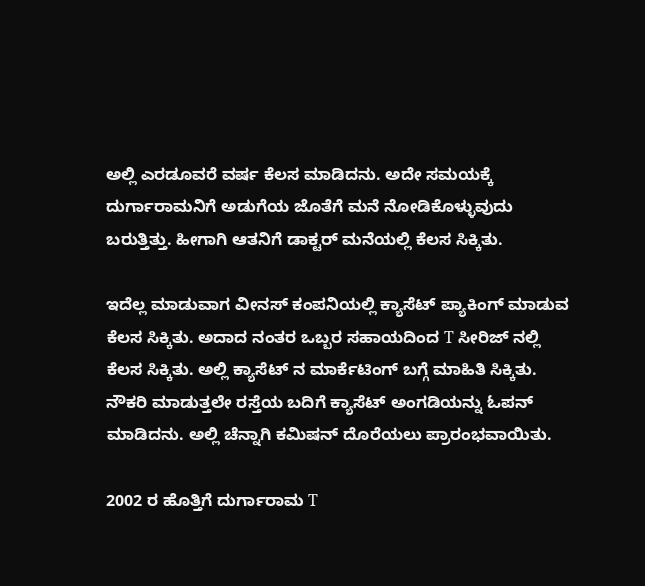ಅಲ್ಲಿ ಎರಡೂವರೆ ವರ್ಷ ಕೆಲಸ ಮಾಡಿದನು. ಅದೇ ಸಮಯಕ್ಕೆ ದುರ್ಗಾರಾಮನಿಗೆ ಅಡುಗೆಯ ಜೊತೆಗೆ ಮನೆ ನೋಡಿಕೊಳ್ಳುವುದು ಬರುತ್ತಿತ್ತು. ಹೀಗಾಗಿ ಆತನಿಗೆ ಡಾಕ್ಟರ್ ಮನೆಯಲ್ಲಿ ಕೆಲಸ ಸಿಕ್ಕಿತು.

ಇದೆಲ್ಲ ಮಾಡುವಾಗ ವೀನಸ್ ಕಂಪನಿಯಲ್ಲಿ ಕ್ಯಾಸೆಟ್ ಪ್ಯಾಕಿಂಗ್ ಮಾಡುವ ಕೆಲಸ ಸಿಕ್ಕಿತು. ಅದಾದ ನಂತರ ಒಬ್ಬರ ಸಹಾಯದಿಂದ T ಸೀರಿಜ್ ನಲ್ಲಿ ಕೆಲಸ ಸಿಕ್ಕಿತು. ಅಲ್ಲಿ ಕ್ಯಾಸೆಟ್ ನ ಮಾರ್ಕೆಟಿಂಗ್ ಬಗ್ಗೆ ಮಾಹಿತಿ ಸಿಕ್ಕಿತು. ನೌಕರಿ ಮಾಡುತ್ತಲೇ ರಸ್ತೆಯ ಬದಿಗೆ ಕ್ಯಾಸೆಟ್ ಅಂಗಡಿಯನ್ನು ಓಪನ್ ಮಾಡಿದನು. ಅಲ್ಲಿ ಚೆನ್ನಾಗಿ ಕಮಿಷನ್ ದೊರೆಯಲು ಪ್ರಾರಂಭವಾಯಿತು.

2002 ರ ಹೊತ್ತಿಗೆ ದುರ್ಗಾರಾಮ T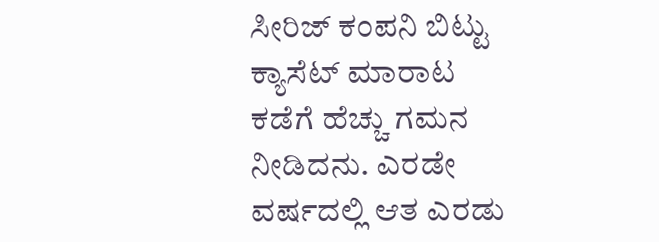ಸೀರಿಜ್ ಕಂಪನಿ ಬಿಟ್ಟು ಕ್ಯಾಸೆಟ್ ಮಾರಾಟ ಕಡೆಗೆ ಹೆಚ್ಚು ಗಮನ ನೀಡಿದನು. ಎರಡೇ ವರ್ಷದಲ್ಲಿ ಆತ ಎರಡು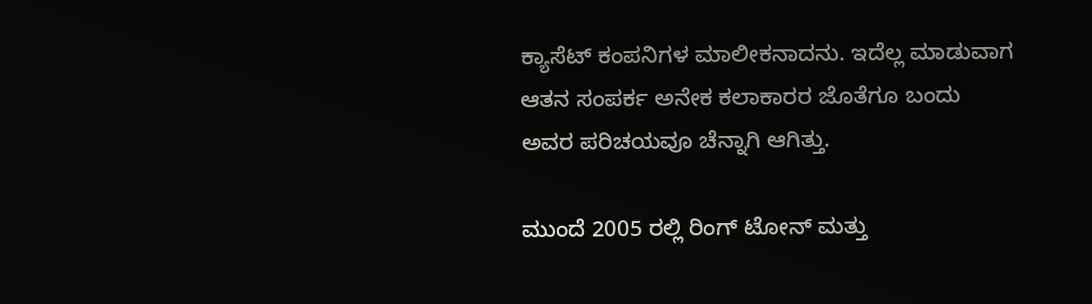ಕ್ಯಾಸೆಟ್ ಕಂಪನಿಗಳ ಮಾಲೀಕನಾದನು. ಇದೆಲ್ಲ ಮಾಡುವಾಗ ಆತನ ಸಂಪರ್ಕ ಅನೇಕ ಕಲಾಕಾರರ ಜೊತೆಗೂ ಬಂದು ಅವರ ಪರಿಚಯವೂ ಚೆನ್ನಾಗಿ ಆಗಿತ್ತು.

ಮುಂದೆ 2005 ರಲ್ಲಿ ರಿಂಗ್ ಟೋನ್ ಮತ್ತು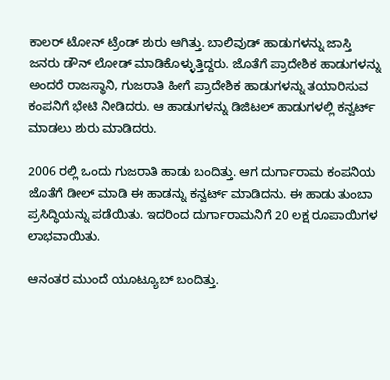ಕಾಲರ್ ಟೋನ್ ಟ್ರೆಂಡ್ ಶುರು ಆಗಿತ್ತು. ಬಾಲಿವುಡ್ ಹಾಡುಗಳನ್ನು ಜಾಸ್ತಿ ಜನರು ಡೌನ್ ಲೋಡ್ ಮಾಡಿಕೊಳ್ಳುತ್ತಿದ್ದರು. ಜೊತೆಗೆ ಪ್ರಾದೇಶಿಕ ಹಾಡುಗಳನ್ನು ಅಂದರೆ ರಾಜಸ್ಥಾನಿ, ಗುಜರಾತಿ ಹೀಗೆ ಪ್ರಾದೇಶಿಕ ಹಾಡುಗಳನ್ನು ತಯಾರಿಸುವ ಕಂಪನಿಗೆ ಭೇಟಿ ನೀಡಿದರು. ಆ ಹಾಡುಗಳನ್ನು ಡಿಜಿಟಲ್ ಹಾಡುಗಳಲ್ಲಿ ಕನ್ವರ್ಟ್ ಮಾಡಲು ಶುರು ಮಾಡಿದರು.

2006 ರಲ್ಲಿ ಒಂದು ಗುಜರಾತಿ ಹಾಡು ಬಂದಿತ್ತು. ಆಗ ದುರ್ಗಾರಾಮ ಕಂಪನಿಯ ಜೊತೆಗೆ ಡೀಲ್ ಮಾಡಿ ಈ ಹಾಡನ್ನು ಕನ್ವರ್ಟ್ ಮಾಡಿದನು. ಈ ಹಾಡು ತುಂಬಾ ಪ್ರಸಿದ್ಧಿಯನ್ನು ಪಡೆಯಿತು. ಇದರಿಂದ ದುರ್ಗಾರಾಮನಿಗೆ 20 ಲಕ್ಷ ರೂಪಾಯಿಗಳ ಲಾಭವಾಯಿತು.

ಆನಂತರ ಮುಂದೆ ಯೂಟ್ಯೂಬ್ ಬಂದಿತ್ತು.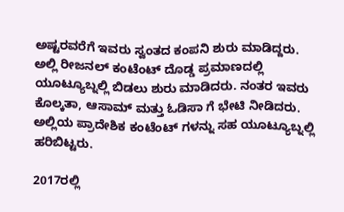ಅಷ್ಟರವರೆಗೆ ಇವರು ಸ್ವಂತದ ಕಂಪನಿ ಶುರು ಮಾಡಿದ್ದರು. ಅಲ್ಲಿ ರೀಜನಲ್ ಕಂಟೆಂಟ್ ದೊಡ್ಡ ಪ್ರಮಾಣದಲ್ಲಿ ಯೂಟ್ಯೂಬ್ನಲ್ಲಿ ಬಿಡಲು ಶುರು ಮಾಡಿದರು. ನಂತರ ಇವರು ಕೊಲ್ಕತಾ, ಆಸಾಮ್ ಮತ್ತು ಓಡಿಸಾ ಗೆ ಭೇಟಿ ನೀಡಿದರು. ಅಲ್ಲಿಯ ಪ್ರಾದೇಶಿಕ ಕಂಟೆಂಟ್ ಗಳನ್ನು ಸಹ ಯೂಟ್ಯೂಬ್ನಲ್ಲಿ ಹರಿಬಿಟ್ಟರು.

2017ರಲ್ಲಿ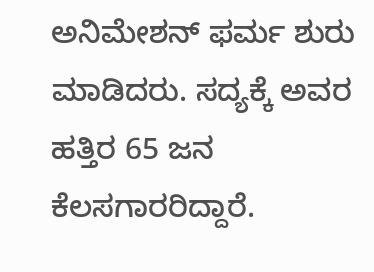ಅನಿಮೇಶನ್ ಫರ್ಮ ಶುರು ಮಾಡಿದರು. ಸದ್ಯಕ್ಕೆ ಅವರ ಹತ್ತಿರ 65 ಜನ ಕೆಲಸಗಾರರಿದ್ದಾರೆ.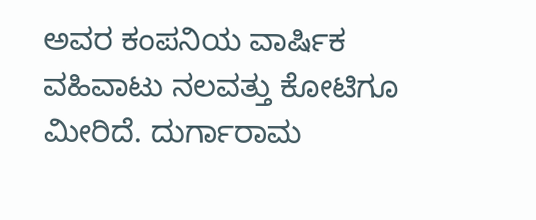ಅವರ ಕಂಪನಿಯ ವಾರ್ಷಿಕ ವಹಿವಾಟು ನಲವತ್ತು ಕೋಟಿಗೂ ಮೀರಿದೆ. ದುರ್ಗಾರಾಮ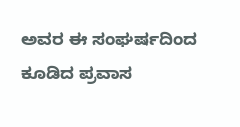ಅವರ ಈ ಸಂಘರ್ಷದಿಂದ ಕೂಡಿದ ಪ್ರವಾಸ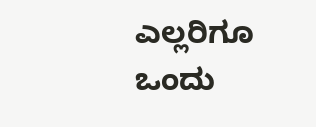ಎಲ್ಲರಿಗೂ ಒಂದು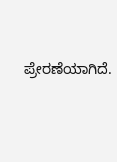ಪ್ರೇರಣೆಯಾಗಿದೆ.